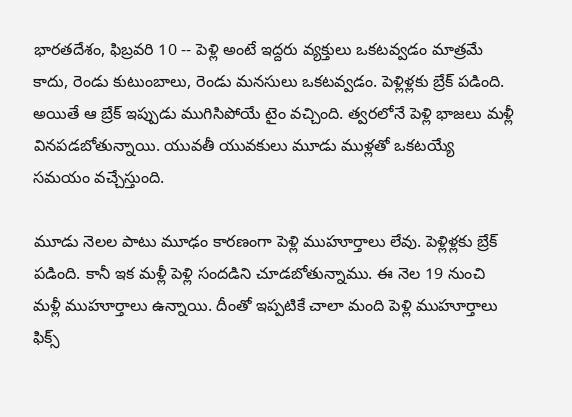భారతదేశం, ఫిబ్రవరి 10 -- పెళ్లి అంటే ఇద్దరు వ్యక్తులు ఒకటవ్వడం మాత్రమే కాదు, రెండు కుటుంబాలు, రెండు మనసులు ఒకటవ్వడం. పెళ్లిళ్లకు బ్రేక్ పడింది. అయితే ఆ బ్రేక్ ఇప్పుడు ముగిసిపోయే టైం వచ్చింది. త్వరలోనే పెళ్లి భాజలు మళ్లీ వినపడబోతున్నాయి. యువతీ యువకులు మూడు ముళ్లతో ఒకటయ్యే సమయం వచ్చేస్తుంది.

మూడు నెలల పాటు మూఢం కారణంగా పెళ్లి ముహూర్తాలు లేవు. పెళ్లిళ్లకు బ్రేక్ పడింది. కానీ ఇక మళ్లీ పెళ్లి సందడిని చూడబోతున్నాము. ఈ నెల 19 నుంచి మళ్లీ ముహూర్తాలు ఉన్నాయి. దీంతో ఇప్పటికే చాలా మంది పెళ్లి ముహూర్తాలు ఫిక్స్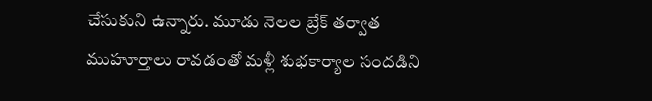చేసుకుని ఉన్నారు. మూడు నెలల బ్రేక్ తర్వాత ముహూర్తాలు రావడంతో మళ్లీ శుభకార్యాల సందడిని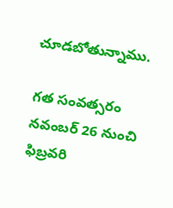చూడబోతున్నాము.

గత సంవత్సరం నవంబర్ 26 నుంచి ఫిబ్రవరి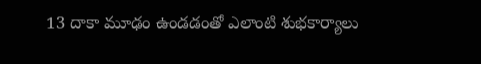13 దాకా మూఢం ఉండడంతో ఎలాంటి శుభకార్యాలు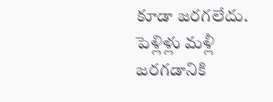కూడా జరగలేదు. పెళ్లిళ్లు మళ్లీ జరగడానికి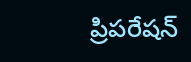ప్రిపరేషన్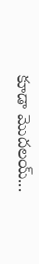కూడా మొదలయ్...